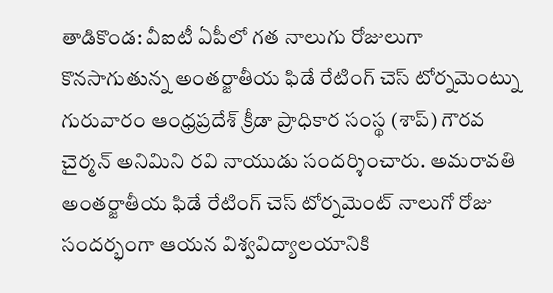తాడికొండ: వీఐటీ ఏపీలో గత నాలుగు రోజులుగా కొనసాగుతున్న అంతర్జాతీయ ఫిడే రేటింగ్ చెస్ టోర్నమెంట్ను గురువారం ఆంధ్రప్రదేశ్ క్రీడా ప్రాధికార సంస్థ (శాప్) గౌరవ చైర్మన్ అనిమిని రవి నాయుడు సందర్శించారు. అమరావతి అంతర్జాతీయ ఫిడే రేటింగ్ చెస్ టోర్నమెంట్ నాలుగో రోజు సందర్భంగా ఆయన విశ్వవిద్యాలయానికి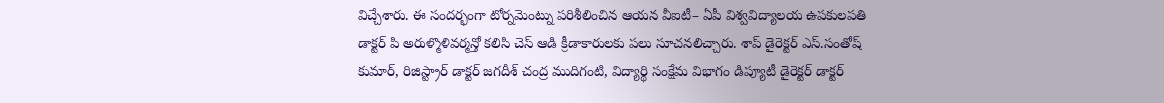విచ్చేశారు. ఈ సందర్భంగా టోర్నమెంట్ను పరిశీలించిన ఆయన వీఐటీ– ఏపీ విశ్వవిద్యాలయ ఉపకులపతి డాక్టర్ పి అరుళ్మొళివర్మన్తో కలిసి చెస్ ఆడి క్రీడాకారులకు పలు సూచనలిచ్చారు. శాప్ డైరెక్టర్ ఎస్.సంతోష్ కుమార్, రిజిస్ట్రార్ డాక్టర్ జగదీశ్ చంద్ర ముదిగంటి, విద్యార్థి సంక్షేమ విభాగం డిప్యూటీ డైరెక్టర్ డాక్టర్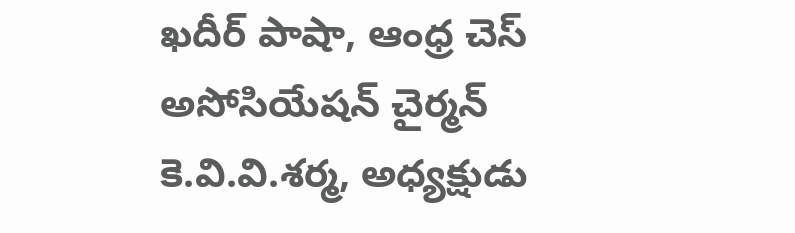ఖదీర్ పాషా, ఆంధ్ర చెస్ అసోసియేషన్ చైర్మన్ కె.వి.వి.శర్మ, అధ్యక్షుడు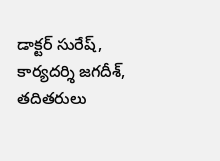డాక్టర్ సురేష్, కార్యదర్శి జగదీశ్, తదితరులు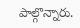పాల్గొన్నారు.